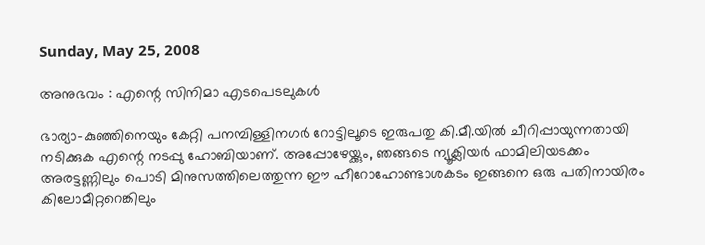Sunday, May 25, 2008

അനുഭവം : എന്റെ സിനിമാ എടപെടലുകള്‍

ഭാര്യാ-കുഞ്ഞിനെയും കേറ്റി പനമ്പിള്ളിനഗര്‍ റോട്ടിലൂടെ ഇരുപതു കി.മീ.യില്‍ ചീറിപ്പായുന്നതായി നടിക്കുക എന്റെ നടപ്പു ഹോബിയാണ്. അപ്പോഴേയ്ക്കും, ഞങ്ങടെ ന്യൂക്ലിയര്‍ ഫാമിലിയടക്കം അരട്ടണ്ണിലും പൊടി മിനുസത്തിലെത്തുന്ന ഈ ഹീറോഹോണ്ടാശകടം ഇങ്ങനെ ഒരു പതിനായിരം കിലോമീറ്ററെങ്കിലും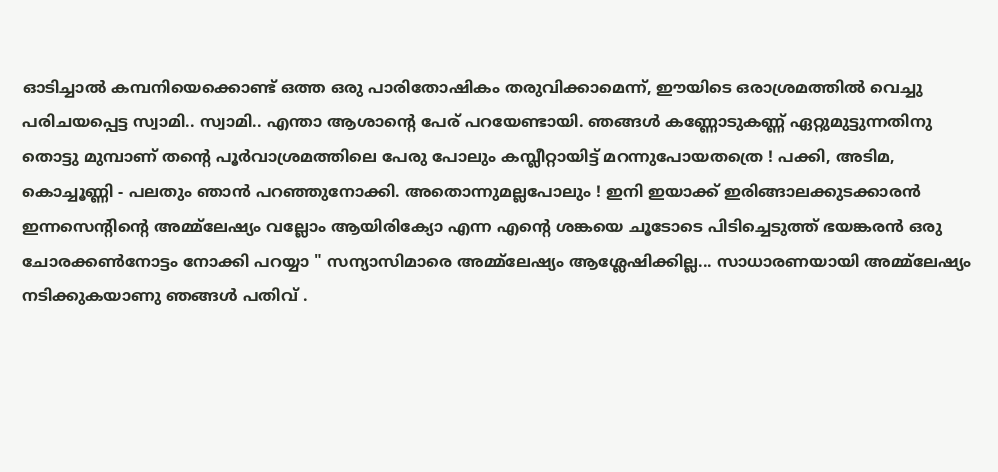ഓടിച്ചാല്‍ കമ്പനിയെക്കൊണ്ട് ഒത്ത ഒരു പാരിതോഷികം തരുവിക്കാമെന്ന്, ഈയിടെ ഒരാശ്രമത്തില്‍ വെച്ചു പരിചയപ്പെട്ട സ്വാമി.. സ്വാമി.. എന്താ ആശാന്റെ പേര് പറയേണ്ടായി. ഞങ്ങള്‍ കണ്ണോടുകണ്ണ് ഏറ്റുമുട്ടുന്നതിനു തൊട്ടു മുമ്പാണ് തന്റെ പൂര്‍വാശ്രമത്തിലെ പേരു പോലും കമ്പ്ലീറ്റായിട്ട് മറന്നുപോയതത്രെ ! പക്കി, അടിമ, കൊച്ചൂണ്ണി - പലതും ഞാന്‍ പറഞ്ഞുനോക്കി. അതൊന്നുമല്ലപോലും ! ഇനി ഇയാക്ക് ഇരിങ്ങാലക്കുടക്കാരന്‍ ഇന്നസെന്റിന്റെ അമ്മ്ലേഷ്യം വല്ലോം ആയിരിക്യോ എന്ന എന്റെ ശങ്കയെ ചൂടോടെ പിടിച്ചെടുത്ത് ഭയങ്കരന്‍ ഒരു ചോരക്കണ്‍നോട്ടം നോക്കി പറയ്യാ " സന്യാസിമാരെ അമ്മ്ലേഷ്യം ആശ്ലേഷിക്കില്ല... സാധാരണയായി അമ്മ്ലേഷ്യം നടിക്കുകയാണു ഞങ്ങള്‍ പതിവ് .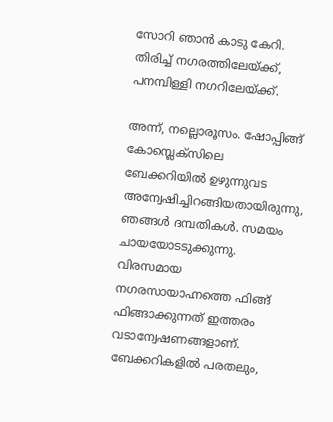സോറി ഞാന്‍ കാടു കേറി. തിരിച്ച് നഗരത്തിലേയ്ക്ക്, പനമ്പിള്ളി നഗറിലേയ്ക്ക്.

അന്ന്, നല്ലൊരൂസം. ഷോപ്പിങ്ങ് കോമ്പ്ലെക്സിലെ ബേക്കറിയില്‍ ഉഴുന്നുവട അന്വേഷിച്ചിറങ്ങിയതായിരുന്നു, ഞങ്ങള്‍ ദമ്പതികള്‍‍. സമയം ചായയോടടുക്കുന്നു. വിരസമായ നഗരസായാഹ്നത്തെ ഫിങ്ങ് ഫിങ്ങാക്കുന്നത് ഇത്തരം വടാന്വേഷണങ്ങളാണ്. ബേക്കറികളില്‍ പരതലും,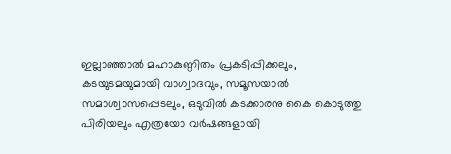ഇല്ലാഞ്ഞാല്‍ മഹാകുണ്ഠിതം പ്രകടിപ്പിക്കലും, കടയുടമയുമായി വാഗ്വാദവും, സമൂസയാല്‍‍ സമാശ്വാസപ്പെടലും, ഒടുവില്‍ കടക്കാരനു കൈ കൊടുത്തു പിരിയലും എത്രയോ വര്‍ഷങ്ങളായി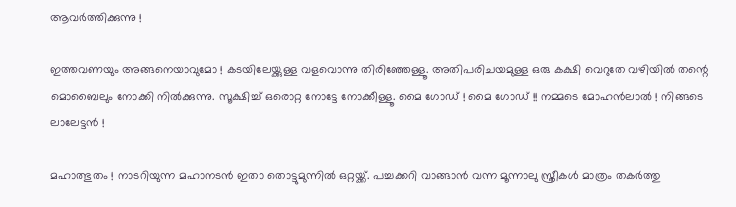ആവര്‍ത്തിക്കുന്നു !

ഇത്തവണയും അങ്ങനെയാവുമോ ! കടയിലേയ്ക്കുള്ള വളവൊന്നു തിരിഞ്ഞേള്ളൂ. അതിപരിചയമുള്ള ഒരു കക്ഷി വെറുതേ വഴിയില്‍ തന്റെ മൊബൈലും നോക്കി നില്‍ക്കുന്നു. സൂക്ഷിച്ച് ഒരൊറ്റ നോട്ടേ നോക്കീള്ളൂ. മൈ ഗോഡ് ! മൈ ഗോഡ് !! നമ്മടെ മോഹന്‍ലാല്‍ ! നിങ്ങടെ ലാലേട്ടന്‍ !

മഹാത്ഭുതം ! നാടറിയുന്ന മഹാനടന്‍ ഇതാ തൊട്ടുമുന്നില്‍ ഒറ്റയ്ക്ക്. പച്ചക്കറി വാങ്ങാന്‍ വന്ന മൂന്നാലു സ്ത്രീകള്‍ മാത്രം തകര്‍ത്തു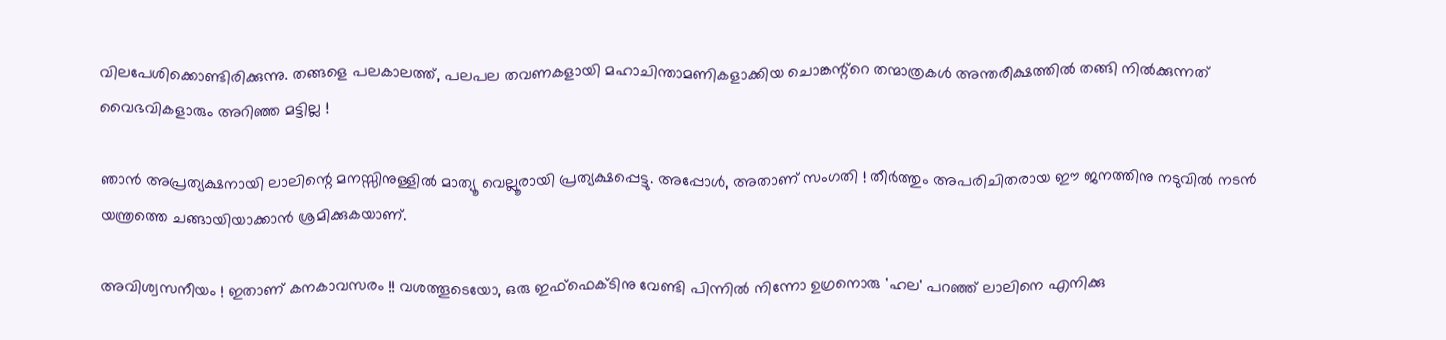വിലപേശിക്കൊണ്ടിരിക്കുന്നു. തങ്ങളെ പലകാലത്ത്, പലപല തവണകളായി മഹാചിന്താമണികളാക്കിയ ചൊങ്കന്റ്റെ തന്മാത്രകള്‍ അന്തരീക്ഷത്തില്‍ തങ്ങി നില്‍ക്കുന്നത് വൈഭവികളാരും അറിഞ്ഞ മട്ടില്ല !

ഞാന്‍ അപ്രത്യക്ഷനായി ലാലിന്റെ മനസ്സിനുള്ളില്‍ മാത്യൂ വെല്ലൂരായി പ്രത്യക്ഷപ്പെട്ടു. അപ്പോള്‍, അതാണ് സംഗതി ! തീര്‍ത്തും അപരിചിതരായ ഈ ജനത്തിനു നടുവില്‍ നടന്‍ യന്ത്രത്തെ ചങ്ങായിയാക്കാന്‍‍ ശ്രമിക്കുകയാണ്.

അവിശ്വസനീയം ! ഇതാണ് കനകാവസരം !! വശത്തൂടെയോ, ഒരു ഇഫ്ഫെക്ടിനു വേണ്ടി പിന്നില്‍ നിന്നോ ഉഗ്രനൊരു 'ഹല' പറഞ്ഞ് ലാലിനെ എനിക്കു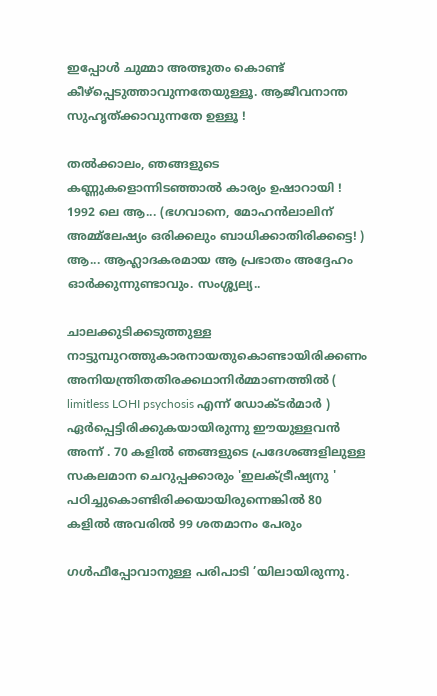ഇപ്പോള്‍ ചുമ്മാ അത്ഭുതം കൊണ്ട് കീഴ്പ്പെടുത്താവുന്നതേയുള്ളൂ. ആജീവനാന്ത സുഹൃത്ക്കാവുന്നതേ ഉള്ളൂ !

തല്‍ക്കാലം, ഞങ്ങളുടെ കണ്ണുകളൊന്നിടഞ്ഞാല്‍ കാര്യം ഉഷാറായി ! 1992 ലെ ആ... (ഭഗവാനെ, മോഹന്‍ലാലിന് അമ്മ്ലേഷ്യം ഒരിക്കലും ബാധിക്കാതിരിക്കട്ടെ! ) ആ... ആഹ്ലാദകരമായ ആ പ്രഭാതം അദ്ദേഹം ഓര്‍ക്കുന്നുണ്ടാവും. സംശ്ശ്യല്യ..

ചാലക്കുടിക്കടുത്തുള്ള നാട്ടുമ്പുറത്തുകാരനായതുകൊണ്ടായിരിക്കണം അനിയന്ത്രിതതിരക്കഥാനിര്‍മ്മാണത്തില്‍ ( limitless LOHI psychosis എന്ന് ഡോക്ടര്‍മാര്‍ ) ഏര്‍പ്പെട്ടിരിക്കുകയായിരുന്നു ഈയുള്ളവന്‍ അന്ന് . 70 കളില്‍ ഞങ്ങളുടെ പ്രദേശങ്ങളിലുള്ള സകലമാന ചെറുപ്പക്കാരും 'ഇലക്ട്രീഷ്യനു ' പഠിച്ചുകൊണ്ടിരിക്കയായിരുന്നെങ്കില്‍ 80 കളില്‍ അവരില്‍ 99 ശതമാനം പേരും

ഗള്‍ഫീപ്പോവാനുള്ള പരിപാടി ’യിലായിരുന്നു.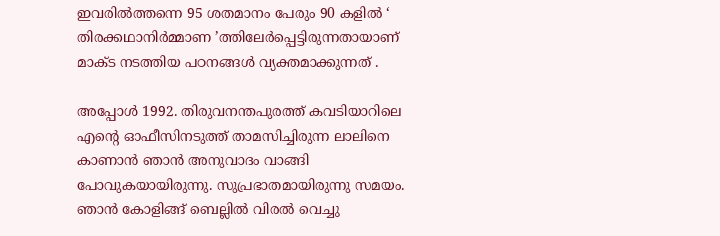ഇവരില്‍ത്തന്നെ 95 ശതമാനം പേരും 90 കളില്‍ ‘ തിരക്കഥാനിര്‍മ്മാണ ’ത്തിലേര്‍പ്പെട്ടിരുന്നതായാണ് മാക്ട നടത്തിയ പഠനങ്ങള്‍ വ്യക്തമാക്കുന്നത് .

അപ്പോള്‍ 1992. തിരുവനന്തപുരത്ത് കവടിയാറിലെ എന്റെ ഓഫീസിനടുത്ത് താമസിച്ചിരുന്ന ലാലിനെ കാണാന്‍ ഞാന്‍ അനുവാദം വാങ്ങി പോവുകയായിരുന്നു. സുപ്രഭാതമായിരുന്നു സമയം. ഞാന്‍ കോളിങ്ങ് ബെല്ലില്‍ വിരല്‍ വെച്ചു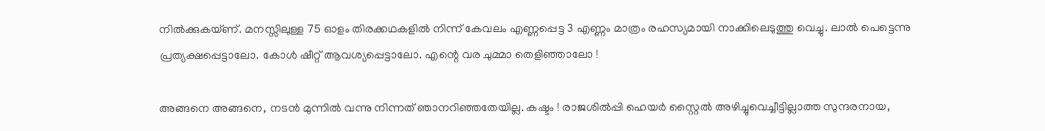നില്‍ക്കുകയ്ണ്. മനസ്സിലുള്ള 75 ഓളം തിരക്കഥകളില്‍ നിന്ന് കേവലം എണ്ണപ്പെട്ട 3 എണ്ണം മാത്രം രഹസ്യമായി നാക്കിലെടുത്തു വെച്ചു. ലാല്‍ പെട്ടെന്നു പ്രത്യക്ഷപ്പെട്ടാലോ. കോള്‍ ഷീറ്റ് ആവശ്യപ്പെട്ടാലോ. എന്റെ വര ചുമ്മാ തെളിഞ്ഞാലോ !

അങ്ങനെ അങ്ങനെ, നടന്‍ മുന്നില്‍ വന്നു നിന്നത് ഞാനറിഞ്ഞതേയില്ല. കഷ്ടം ! രാജശില്‍പ്പി ഹെയര്‍ സ്റ്റൈല്‍ അഴിച്ചുവെച്ചീട്ടില്ലാത്ത സുന്ദരനായ,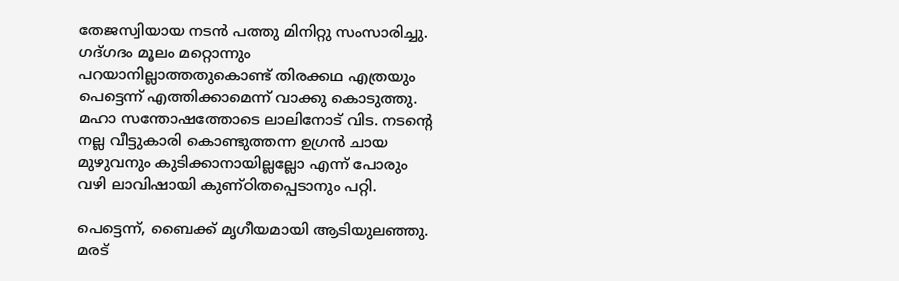തേജസ്വിയായ നടന്‍ പത്തു മിനിറ്റു സംസാരിച്ചു. ഗദ്ഗദം മൂലം മറ്റൊന്നും പറയാനില്ലാത്തതുകൊണ്ട് തിരക്കഥ എത്രയും പെട്ടെന്ന് എത്തിക്കാമെന്ന് വാക്കു കൊടുത്തു. മഹാ സന്തോഷത്തോടെ ലാലിനോട് വിട. നടന്റെ നല്ല വീട്ടുകാരി കൊണ്ടുത്തന്ന ഉഗ്രന്‍ ചായ മുഴുവനും കുടിക്കാനായില്ലല്ലോ എന്ന് പോരും വഴി ലാവിഷായി കുണ്ഠിതപ്പെടാനും പറ്റി.

പെട്ടെന്ന്, ബൈക്ക് മൃഗീയമായി ആടിയുലഞ്ഞു. മരട്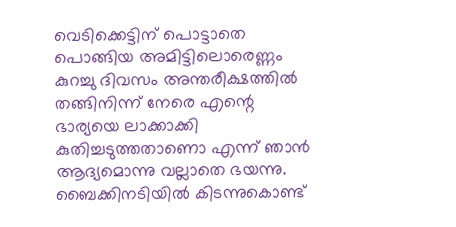വെടിക്കെട്ടിന് പൊട്ടാതെ പൊങ്ങിയ അമിട്ടിലൊരെണ്ണം കുറച്ചു ദിവസം അന്തരീക്ഷത്തില്‍ തങ്ങിനിന്ന് നേരെ എന്റെ ഭാര്യയെ ലാക്കാക്കി കുതിച്ചടുത്തതാണൊ എന്ന് ഞാന്‍ ആദ്യമൊന്നു വല്ലാതെ ഭയന്നു. ബൈക്കിനടിയില്‍ കിടന്നുകൊണ്ട്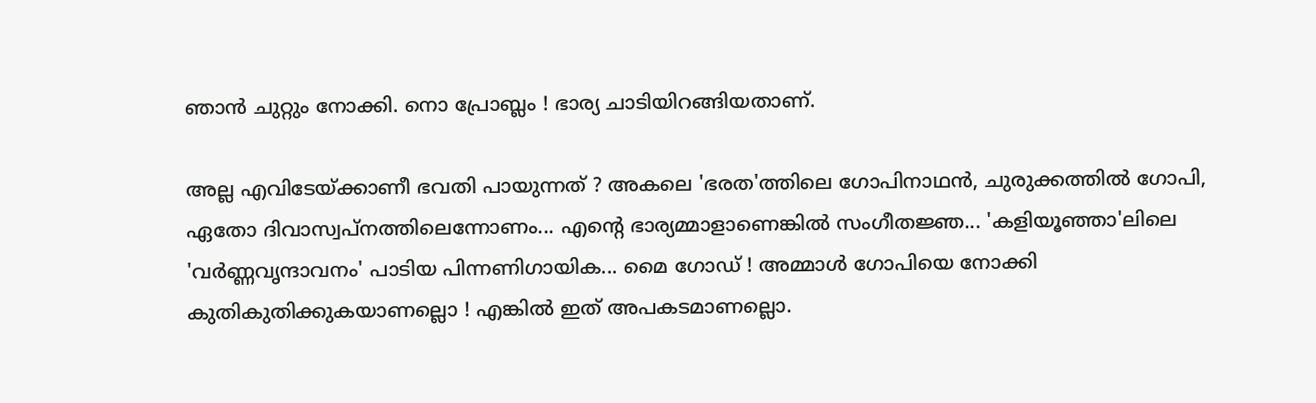ഞാന്‍ ചുറ്റും നോക്കി. നൊ പ്രോബ്ലം ! ഭാര്യ ചാടിയിറങ്ങിയതാണ്.

അല്ല എവിടേയ്ക്കാണീ ഭവതി പായുന്നത് ? അകലെ 'ഭരത'ത്തിലെ ഗോപിനാഥന്‍, ചുരുക്കത്തില്‍ ഗോപി,  ഏതോ ദിവാസ്വപ്നത്തിലെന്നോണം... എന്റെ ഭാര്യമ്മാളാണെങ്കില്‍ സംഗീതജ്ഞ... 'കളിയൂഞ്ഞാ'ലിലെ 'വര്‍ണ്ണവൃന്ദാവനം' പാടിയ പിന്നണിഗായിക... മൈ ഗോഡ് ! അമ്മാള്‍ ഗോപിയെ നോക്കി കുതികുതിക്കുകയാണല്ലൊ ! എങ്കില്‍ ഇത് അപകടമാണല്ലൊ.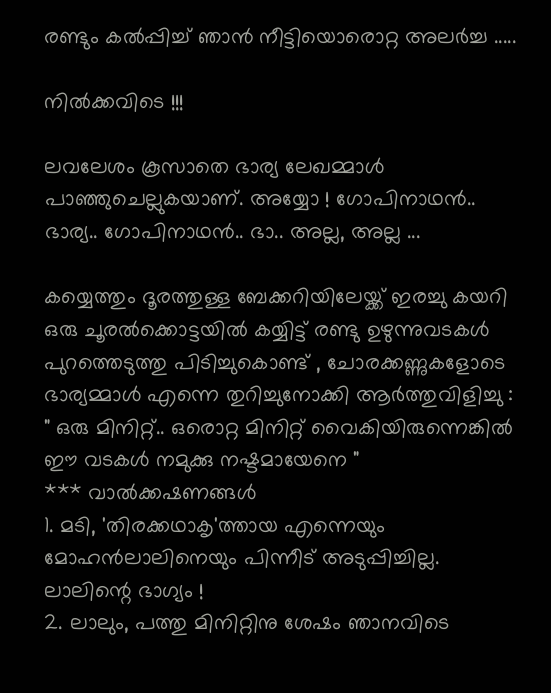രണ്ടും കല്‍പ്പിച്ച് ഞാന്‍ നീട്ടിയൊരൊറ്റ അലര്‍ച്ച .....

നില്‍ക്കവിടെ !!!

ലവലേശം കൂസാതെ ഭാര്യ ലേഖമ്മാള്‍ പാഞ്ഞുചെല്ലുകയാണ്. അയ്യോ ! ഗോപിനാഥന്‍‍.. ഭാര്യ.. ഗോപിനാഥന്‍‍.. ഭാ.. അല്ല, അല്ല ...

കയ്യെത്തും ദൂരത്തുള്ള ബേക്കറിയിലേയ്ക്ക് ഇരച്ചു കയറി ഒരു ചൂരല്‍ക്കൊട്ടയില്‍ കയ്യിട്ട് രണ്ടു ഉഴുന്നുവടകള്‍ പുറത്തെടുത്തു പിടിച്ചുകൊണ്ട് , ചോരക്കണ്ണുകളോടെ ഭാര്യമ്മാള്‍ എന്നെ തുറിച്ചുനോക്കി ആര്‍ത്തുവിളിച്ചു : " ഒരു മിനിറ്റ്.. ഒരൊറ്റ മിനിറ്റ് വൈകിയിരുന്നെങ്കില്‍ ഈ വടകള്‍ നമുക്കു നഷ്ടമായേനെ "
*** വാല്‍ക്കഷണങ്ങള്‍
1. മടി, 'തിരക്കഥാകൃ'ത്തായ എന്നെയും മോഹന്‍ലാലിനെയും പിന്നീട് അടുപ്പിച്ചില്ല. ലാലിന്റെ ഭാഗ്യം !
2. ലാലും, പത്തു മിനിറ്റിനു ശേഷം ഞാനവിടെ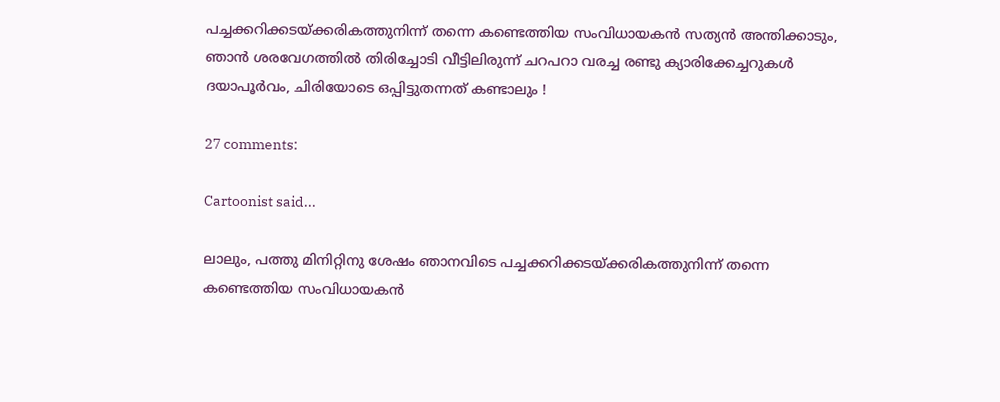പച്ചക്കറിക്കടയ്ക്കരികത്തുനിന്ന് തന്നെ കണ്ടെത്തിയ സംവിധായകന്‍ സത്യന്‍ അന്തിക്കാടും, ഞാന്‍ ശരവേഗത്തില്‍ തിരിച്ചോടി വീട്ടിലിരുന്ന് ചറപറാ വരച്ച രണ്ടു ക്യാരിക്കേച്ചറുകള്‍ ദയാപൂര്‍വം, ചിരിയോടെ ഒപ്പിട്ടുതന്നത് കണ്ടാലും !

27 comments:

Cartoonist said...

ലാലും, പത്തു മിനിറ്റിനു ശേഷം ഞാനവിടെ പച്ചക്കറിക്കടയ്ക്കരികത്തുനിന്ന് തന്നെ കണ്ടെത്തിയ സംവിധായകന്‍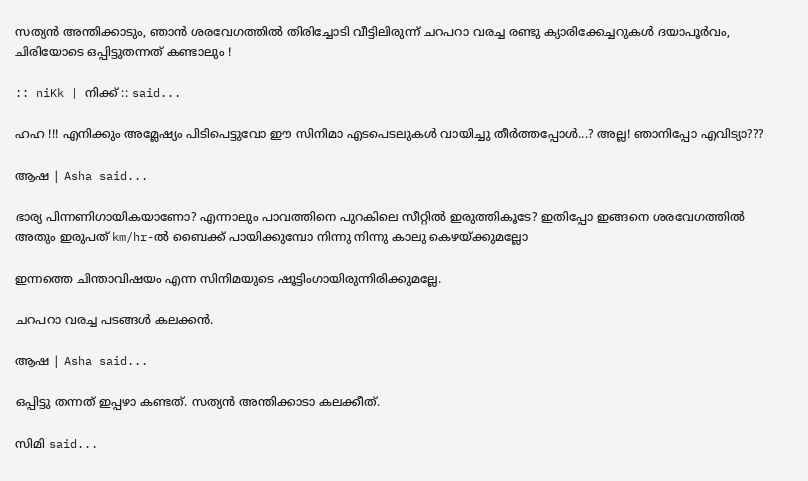സത്യന്‍ അന്തിക്കാടും, ഞാന്‍ ശരവേഗത്തില്‍ തിരിച്ചോടി വീട്ടിലിരുന്ന് ചറപറാ വരച്ച രണ്ടു ക്യാരിക്കേച്ചറുകള്‍ ദയാപൂര്‍വം, ചിരിയോടെ ഒപ്പിട്ടുതന്നത് കണ്ടാലും !

:: niKk | നിക്ക് :: said...

ഹഹ !!! എനിക്കും അമ്ലേഷ്യം പിടിപെട്ടുവോ ഈ സിനിമാ എടപെടലുകള്‍ വായിച്ചു തീര്‍ത്തപ്പോള്‍...? അല്ല! ഞാനിപ്പോ എവിട്യാ???

ആഷ | Asha said...

ഭാര്യ പിന്നണിഗായികയാണോ? എന്നാലും പാവത്തിനെ പുറകിലെ സീറ്റില്‍ ഇരുത്തികൂടേ? ഇതിപ്പോ ഇങ്ങനെ ശരവേഗത്തില്‍ അതും ഇരുപത് km/hr-ല്‍ ബൈക്ക് പായിക്കുമ്പോ നിന്നു നിന്നു കാലു കെഴയ്ക്കുമല്ലോ

ഇന്നത്തെ ചിന്താവിഷയം എന്ന സിനിമയുടെ ഷൂട്ടിംഗായിരുന്നിരിക്കുമല്ലേ.

ചറപറാ വരച്ച പടങ്ങള്‍ കലക്കന്‍.

ആഷ | Asha said...

ഒപ്പിട്ടു തന്നത് ഇപ്പഴാ കണ്ടത്. സത്യന്‍ അന്തിക്കാടാ കലക്കീത്.

സിമി said...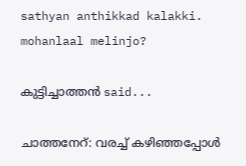sathyan anthikkad kalakki. mohanlaal melinjo?

കുട്ടിച്ചാത്തന്‍ said...

ചാത്തനേറ്: വരച്ച് കഴിഞ്ഞപ്പോൾ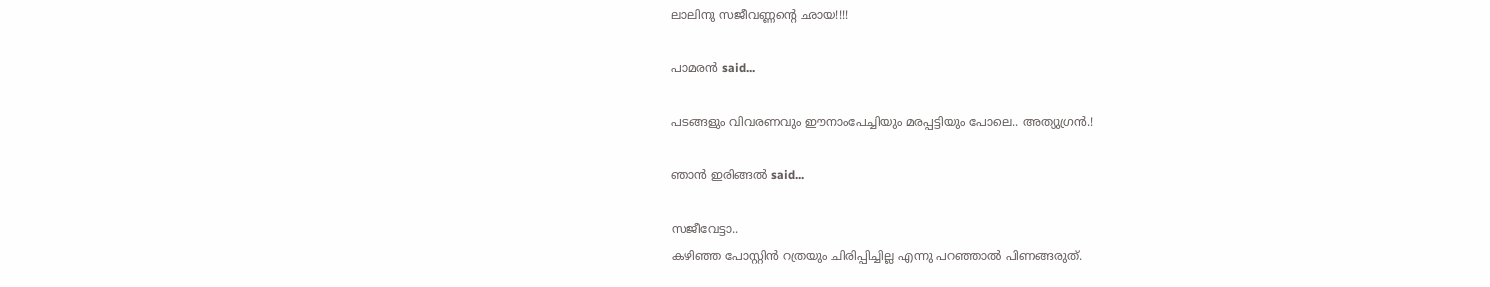ലാലിനു സജീവണ്ണന്റെ ഛായ!!!!

പാമരന്‍ said...

പടങ്ങളും വിവരണവും ഈനാംപേച്ചിയും മരപ്പട്ടിയും പോലെ.. അത്യുഗ്രന്‍.!

ഞാന്‍ ഇരിങ്ങല്‍ said...

സജീവേട്ടാ..
കഴിഞ്ഞ പോസ്റ്റിന്‍ റത്രയും ചിരിപ്പിച്ചില്ല എന്നു പറഞ്ഞാല്‍ പിണങ്ങരുത്.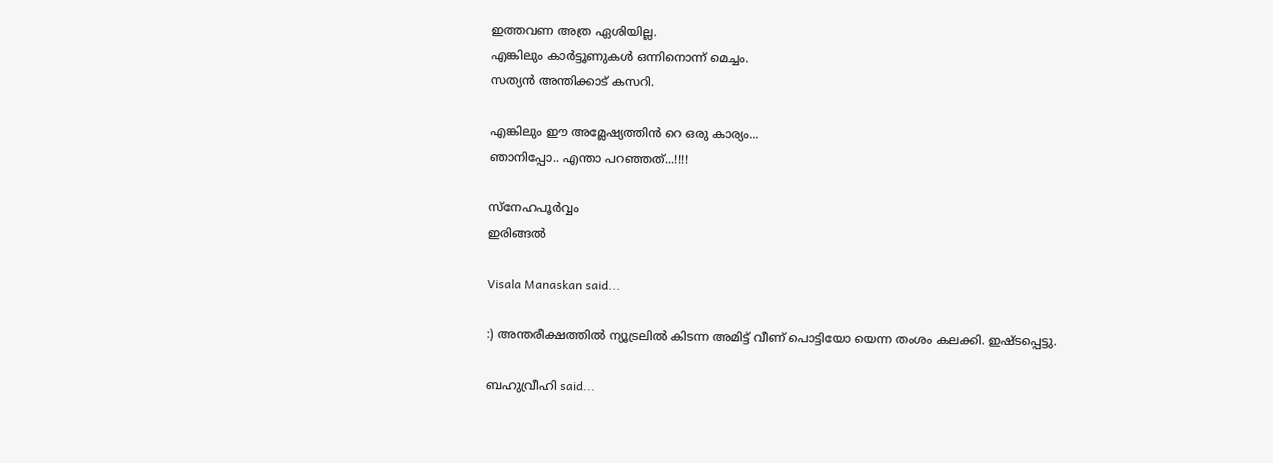ഇത്തവണ അത്ര ഏശിയില്ല.
എങ്കിലും കാര്‍ട്ടൂണുകള്‍ ഒന്നിനൊന്ന് മെച്ചം.
സത്യന്‍ അന്തിക്കാട് കസറി.

എങ്കിലും ഈ അമ്ലേഷ്യത്തിന്‍ റെ ഒരു കാര്യം...
ഞാനിപ്പോ.. എന്താ പറഞ്ഞത്...!!!!

സ്നേഹപൂര്‍വ്വം
ഇരിങ്ങല്‍

Visala Manaskan said...

:) അന്തരീക്ഷത്തില്‍ ന്യൂട്രലില്‍ കിടന്ന അമിട്ട് വീണ് പൊട്ടിയോ യെന്ന തംശം കലക്കി. ഇഷ്ടപ്പെട്ടു.

ബഹുവ്രീഹി said...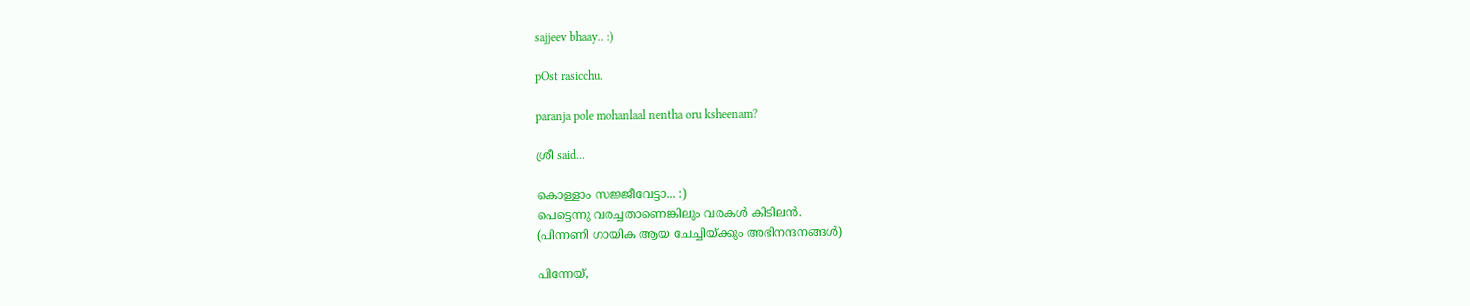sajjeev bhaay.. :)

pOst rasicchu.

paranja pole mohanlaal nentha oru ksheenam?

ശ്രീ said...

കൊള്ളാം സജ്ജീവേട്ടാ... :)
പെട്ടെന്നു വരച്ചതാണെങ്കിലും വരകള്‍ കിടിലന്‍.
(പിന്നണി ഗായിക ആയ ചേച്ചിയ്ക്കും അഭിനന്ദനങ്ങള്‍)

പിന്നേയ്,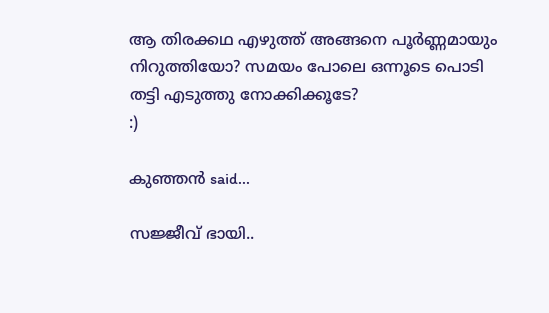ആ തിരക്കഥ എഴുത്ത് അങ്ങനെ പൂര്‍ണ്ണമായും നിറുത്തിയോ? സമയം പോലെ ഒന്നൂടെ പൊടി തട്ടി എടുത്തു നോക്കിക്കൂടേ?
:)

കുഞ്ഞന്‍ said...

സജ്ജീവ് ഭായി..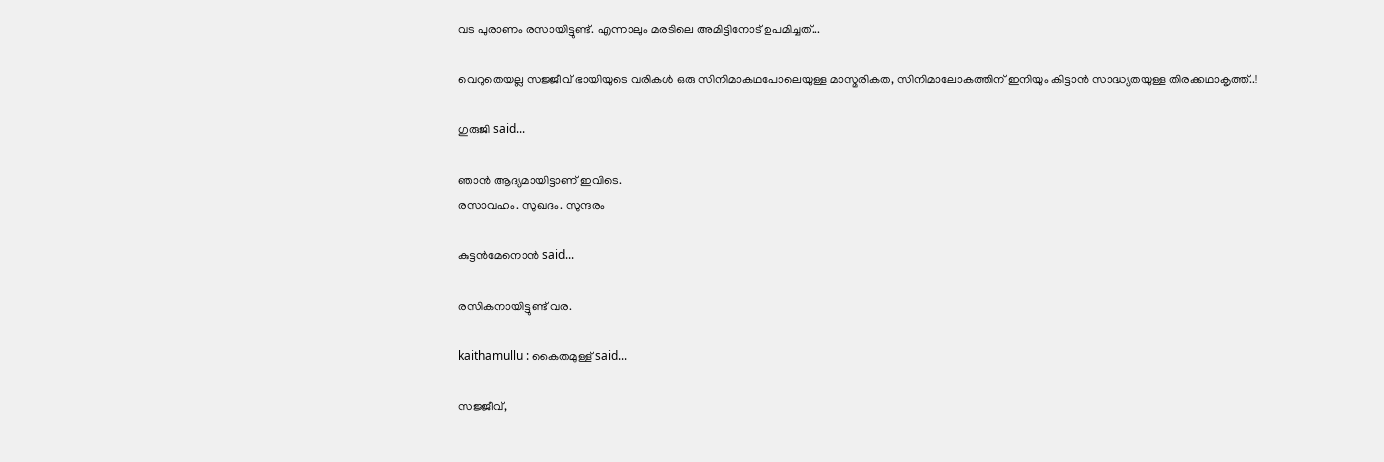വട പുരാണം രസായിട്ടുണ്ട്. എന്നാലും മരടിലെ അമിട്ടിനോട് ഉപമിച്ചത്...

വെറുതെയല്ല സജ്ജീവ് ഭായിയുടെ വരികള്‍ ഒരു സിനിമാകഥപോലെയുള്ള മാസ്മരികത, സിനിമാലോകത്തിന് ഇനിയും കിട്ടാന്‍ സാദ്ധ്യതയുള്ള തിരക്കഥാകൃത്ത്..!

ഗുരുജി said...

ഞാന്‍ ആദ്യമായിട്ടാണ്‌ ഇവിടെ.
രസാവഹം. സുഖദം. സുന്ദരം

കുട്ടന്‍മേനൊന്‍ said...

രസികനായിട്ടുണ്ട് വര.

kaithamullu : കൈതമുള്ള് said...

സജ്ജീവ്,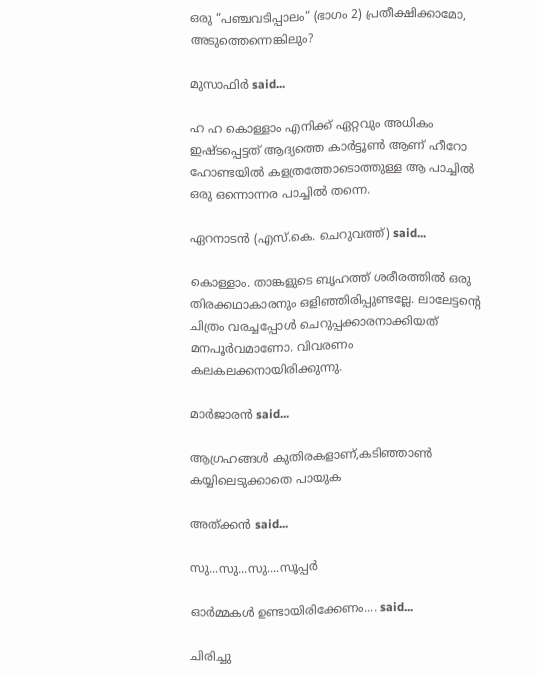ഒരു “പഞ്ചവടിപ്പാലം“ (ഭാഗം 2) പ്രതീക്ഷിക്കാമോ, അടുത്തെന്നെങ്കിലും?

മുസാഫിര്‍ said...

ഹ ഹ കൊള്ളാം എനിക്ക് ഏറ്റവും അധികം ഇഷ്ടപ്പെട്ടത് ആദ്യത്തെ കാര്‍ട്ടൂണ്‍ ആണ് ഹീറോ ഹോണ്ടയില്‍ കളത്രത്തോടൊത്തുള്ള ആ പാച്ചില്‍ ഒരു ഒന്നൊന്നര പാച്ചില്‍ തന്നെ.

ഏറനാടന്‍ (എസ്‌.കെ. ചെറുവത്ത്‌) said...

കൊള്ളാം. താങ്കളുടെ ബൃഹത്ത് ശരീരത്തില്‍ ഒരു തിരക്കഥാകാരനും ഒളിഞ്ഞിരിപ്പുണ്ടല്ലേ. ലാലേട്ടന്റെ ചിത്രം വരച്ചപ്പോള്‍ ചെറുപ്പക്കാരനാക്കിയത് മനപൂര്‍വമാണോ. വിവരണം കലകലക്കനായിരിക്കുന്നു.

മാര്‍ജാരന്‍ said...

ആഗ്രഹങ്ങള്‍ കുതിരകളാണ്,കടിഞ്ഞാണ്‍ കയ്യിലെടുക്കാതെ പായുക

അത്ക്കന്‍ said...

സു...സു...സു....സൂപ്പര്‍

ഓര്‍മ്മകള്‍ ഉണ്ടായിരിക്കേണം.... said...

ചിരിച്ചു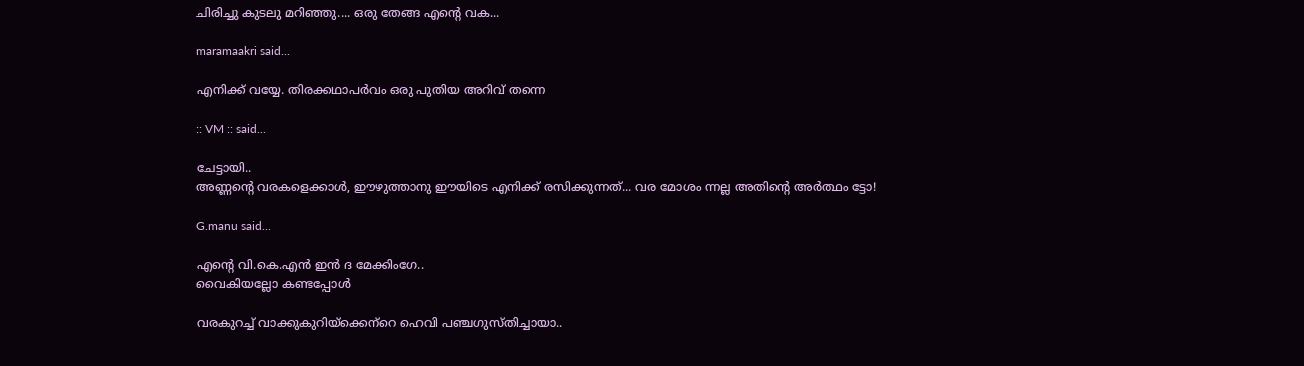ചിരിച്ചു കുടലു മറിഞ്ഞു.... ഒരു തേങ്ങ എന്റെ വക...

maramaakri said...

എനിക്ക് വയ്യേ. തിരക്കഥാപര്‍വം ഒരു പുതിയ അറിവ് തന്നെ

:: VM :: said...

ചേട്ടായി..
അണ്ണന്റെ വരകളെക്കാള്‍, ഈഴുത്താനു ഈയിടെ എനിക്ക് രസിക്കുന്നത്... വര മോശം ന്നല്ല അതിന്റെ അര്‍ത്ഥം ട്ടോ!

G.manu said...

എന്റെ വി.കെ.എന്‍ ഇന്‍ ദ മേക്കിംഗേ..
വൈകിയല്ലോ കണ്ടപ്പോള്‍

വരകുറച്ച് വാക്കുകുറിയ്ക്കെന്‌റെ ഹെവി പഞ്ചഗുസ്തിച്ചായാ..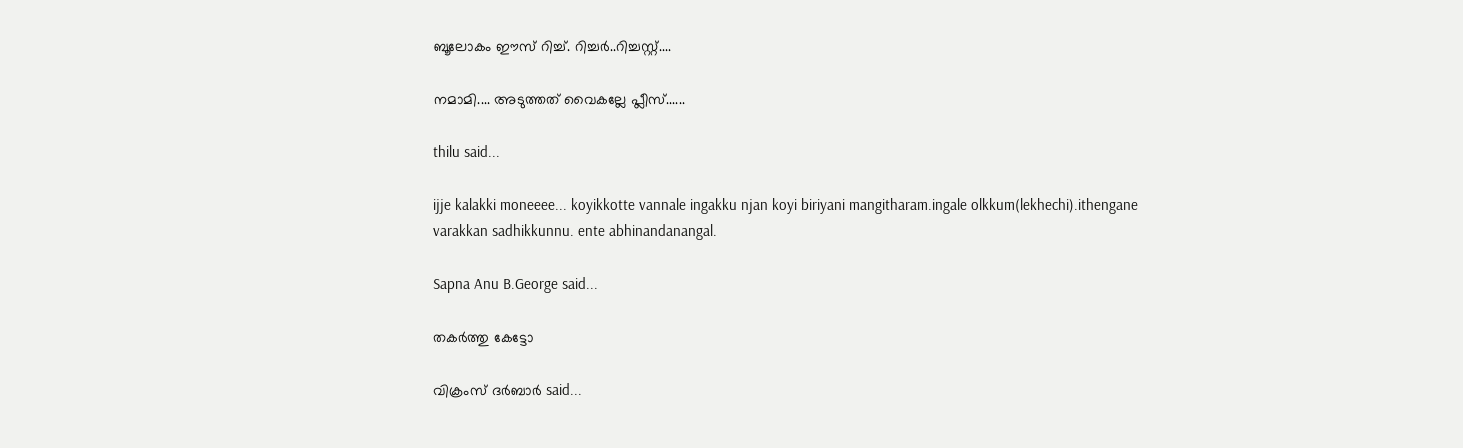ബൂലോകം ഈസ് റിച്ച്. റിച്ചര്‍..റിച്ചസ്റ്റ്....

നമാമി.... അടുത്തത് വൈകല്ലേ പ്ലീസ്......

thilu said...

ijje kalakki moneeee... koyikkotte vannale ingakku njan koyi biriyani mangitharam.ingale olkkum(lekhechi).ithengane varakkan sadhikkunnu. ente abhinandanangal.

Sapna Anu B.George said...

തകര്‍ത്തു കേട്ടോ

വിക്രംസ് ദര്‍ബാര്‍ said...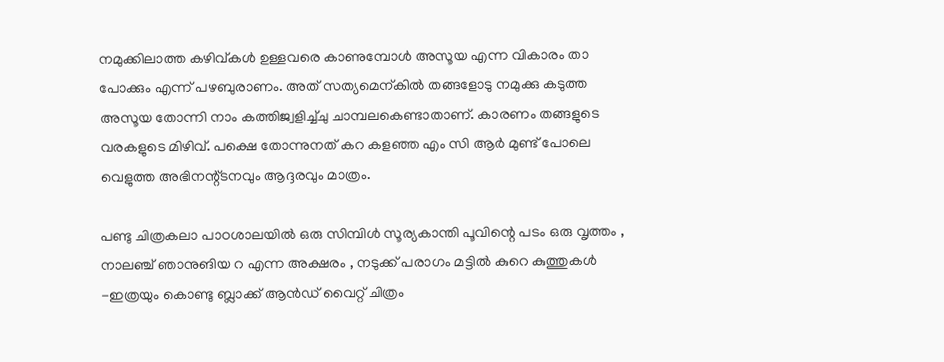നമുക്കിലാത്ത കഴിവ്കള്‍ ഉള്ളവരെ കാണുമ്പോള്‍ അസൂയ എന്ന വികാരം താ പോക്കും എന്ന് പഴബുരാണം. അത് സത്യമെന്കില്‍ തങ്ങളോടു നമുക്കു കടുത്ത അസൂയ തോന്നി നാം കത്തിജ്വളിച്ച്ചു ചാമ്പലകെണ്ടാതാണ്. കാരണം തങ്ങളുടെ വരകളുടെ മിഴിവ്. പക്ഷെ തോന്നുനത് കറ കളഞ്ഞ എം സി ആര്‍ മുണ്ട് പോലെ വെളുത്ത അഭിനന്റ്ടനവും ആദ്ദരവും മാത്രം.

പണ്ടു ചിത്രകലാ പാഠശാലയില്‍ ഒരു സിമ്പിള്‍ സൂര്യകാന്തി പൂവിന്റെ പടം ഒരു വൃത്തം , നാലഞ്ച്‌ ഞാനുങിയ റ എന്ന അക്ഷരം , നടുക്ക് പരാഗം മട്ടില്‍ കുറെ കുത്തുകള്‍ -ഇത്രയും കൊണ്ടു ബ്ലാക്ക്‌ ആന്‍ഡ് വൈറ്റ് ചിത്രം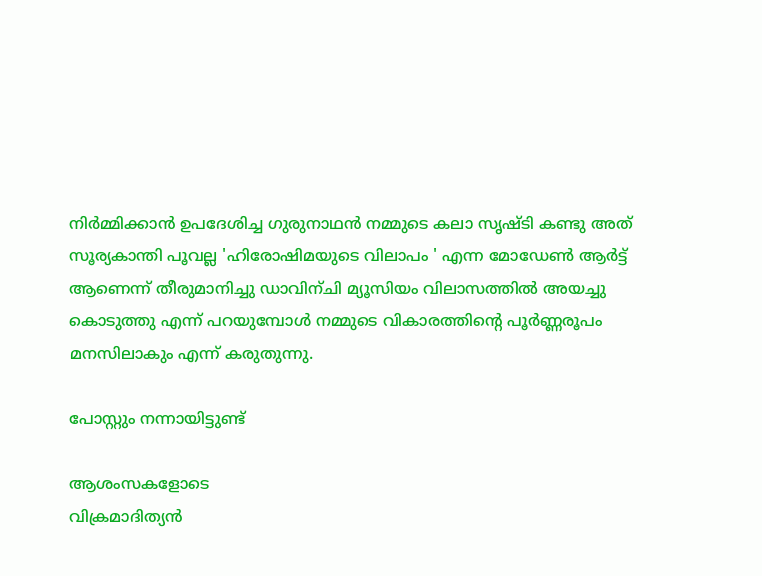നിര്‍മ്മിക്കാന്‍ ഉപദേശിച്ച ഗുരുനാഥന്‍ നമ്മുടെ കലാ സൃഷ്ടി കണ്ടു അത് സൂര്യകാന്തി പൂവല്ല 'ഹിരോഷിമയുടെ വിലാപം ' എന്ന മോഡേണ്‍ ആര്‍ട്ട് ആണെന്ന് തീരുമാനിച്ചു ഡാവിന്ചി മ്യൂസിയം വിലാസത്തില്‍ അയച്ചു കൊടുത്തു എന്ന് പറയുമ്പോള്‍ നമ്മുടെ വികാരത്തിന്റെ പൂര്‍ണ്ണരൂപം മനസിലാകും എന്ന് കരുതുന്നു.

പോസ്റ്റും നന്നായിട്ടുണ്ട്

ആശംസകളോടെ
വിക്രമാദിത്യന്‍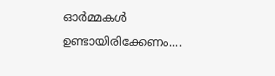ഓര്‍മ്മകള്‍ ഉണ്ടായിരിക്കേണം....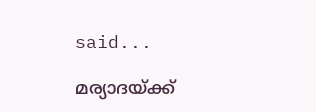said...

മര്യാദയ്ക്ക്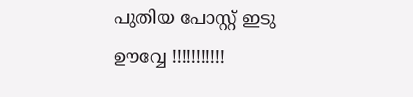പുതിയ പോസ്റ്റ് ഇടു ഊവ്വേ !!!!!!!!!!!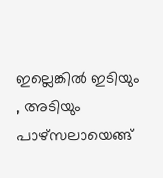ഇല്ലെങ്കില്‍ ഇടിയും , അടിയും പാഴ്സലായെങ്ങ്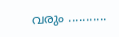വരും ...........